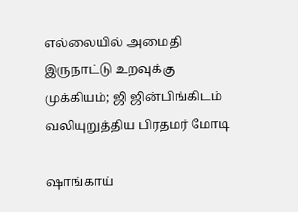எல்லையில் அமைதி இருநாட்டு உறவுக்கு முக்கியம்; ஜி ஜின்பிங்கிடம் வலியுறுத்திய பிரதமர் மோடி

ஷாங்காய்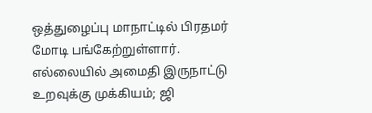ஒத்துழைப்பு மாநாட்டில் பிரதமர் மோடி பங்கேற்றுள்ளார்.
எல்லையில் அமைதி இருநாட்டு உறவுக்கு முக்கியம்; ஜி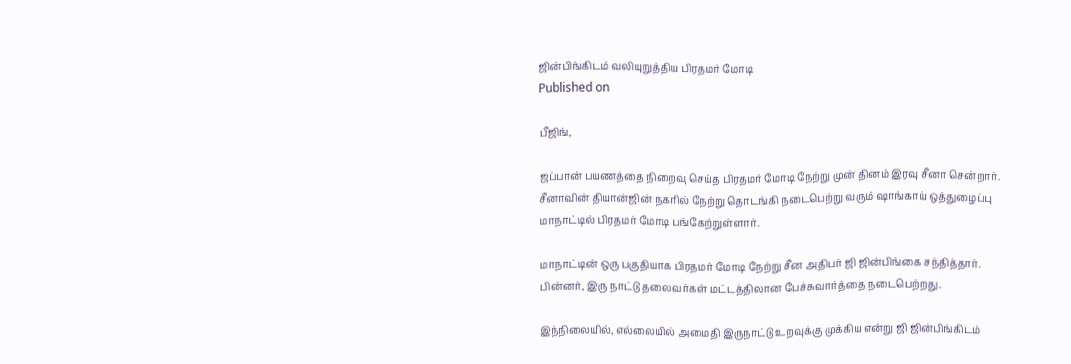ஜின்பிங்கிடம் வலியுறுத்திய பிரதமர் மோடி
Published on

பீஜிங்,

ஜப்பான் பயணத்தை நிறைவு செய்த பிரதமர் மோடி நேற்று முன் தினம் இரவு சீனா சென்றார். சீனாவின் தியான்ஜின் நகரில் நேற்று தொடங்கி நடைபெற்று வரும் ஷாங்காய் ஒத்துழைப்பு மாநாட்டில் பிரதமர் மோடி பங்கேற்றுள்ளார்.

மாநாட்டின் ஒரு பகுதியாக பிரதமர் மோடி நேற்று சீன அதிபர் ஜி ஜின்பிங்கை சந்தித்தார். பின்னர், இரு நாட்டு தலைவர்கள் மட்டத்திலான பேச்சுவார்த்தை நடைபெற்றது.

இந்நிலையில், எல்லையில் அமைதி இருநாட்டு உறவுக்கு முக்கிய என்று ஜி ஜின்பிங்கிடம்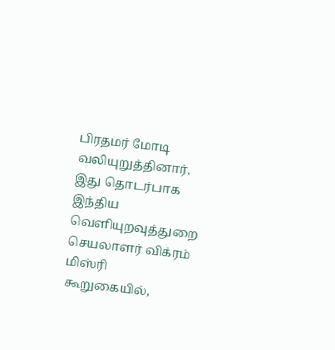பிரதமர் மோடி வலியுறுத்தினார். இது தொடர்பாக இந்திய வெளியுறவுத்துறை செயலாளர் விக்ரம் மிஸ்ரி கூறுகையில்,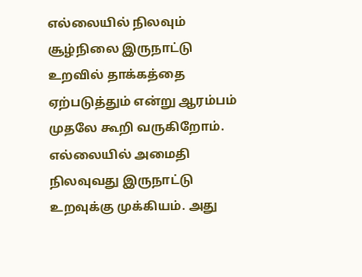எல்லையில் நிலவும் சூழ்நிலை இருநாட்டு உறவில் தாக்கத்தை ஏற்படுத்தும் என்று ஆரம்பம் முதலே கூறி வருகிறோம். எல்லையில் அமைதி நிலவுவது இருநாட்டு உறவுக்கு முக்கியம். அது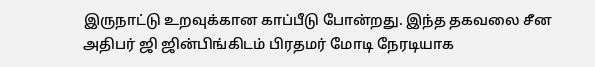இருநாட்டு உறவுக்கான காப்பீடு போன்றது. இந்த தகவலை சீன அதிபர் ஜி ஜின்பிங்கிடம் பிரதமர் மோடி நேரடியாக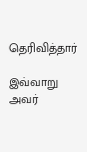தெரிவித்தார்

இவ்வாறு அவர்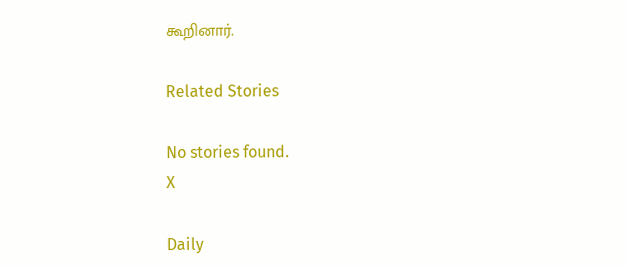கூறினார்.

Related Stories

No stories found.
X

Daily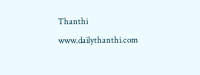Thanthi
www.dailythanthi.com